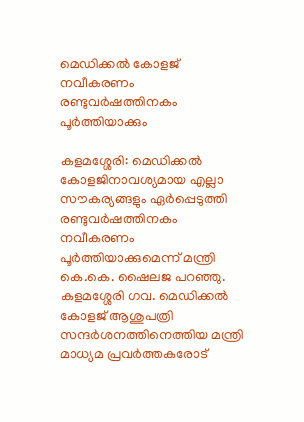മെഡിക്കൽ കോളജ് നവീകരണം രണ്ടുവർഷത്തിനകം പൂർത്തിയാക്കും

കളമശ്ശേരി: മെഡിക്കൽ കോളജിനാവശ്യമായ എല്ലാ സൗകര്യങ്ങളും ഏർപ്പെടുത്തി രണ്ടുവർഷത്തിനകം നവീകരണം പൂർത്തിയാക്കുമെന്ന് മന്ത്രി കെ.കെ. ഷൈലജ പറഞ്ഞു. കളമശ്ശേരി ഗവ. മെഡിക്കൽ കോളജ് ആശുപത്രി സന്ദർശനത്തിനെത്തിയ മന്ത്രി മാധ്യമ പ്രവർത്തകരോട്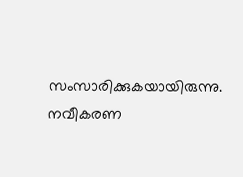സംസാരിക്കുകയായിരുന്നു. നവീകരണ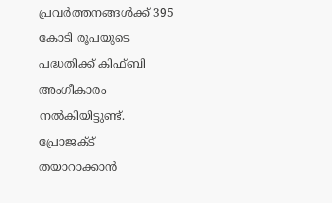പ്രവർത്തനങ്ങൾക്ക് 395 കോടി രൂപയുടെ പദ്ധതിക്ക് കിഫ്ബി അംഗീകാരം നൽകിയിട്ടുണ്ട്. പ്രോജക്ട് തയാറാക്കാൻ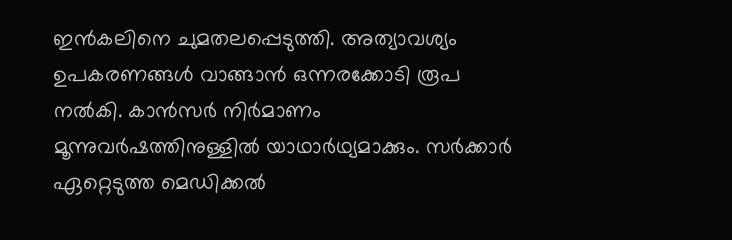ഇൻകലിനെ ചുമതലപ്പെടുത്തി. അത്യാവശ്യം ഉപകരണങ്ങൾ വാങ്ങാൻ ഒന്നരക്കോടി രൂപ നൽകി. കാൻസർ നിർമാണം മൂന്നുവർഷത്തിനുള്ളിൽ യാഥാർഥ്യമാക്കും. സർക്കാർ ഏറ്റെടുത്ത മെഡിക്കൽ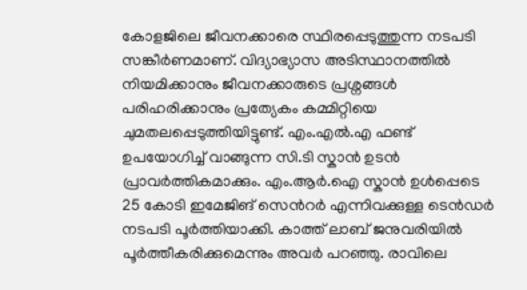കോളജിലെ ജീവനക്കാരെ സ്ഥിരപ്പെടുത്തുന്ന നടപടി സങ്കീർണമാണ്. വിദ്യാഭ്യാസ അടിസ്ഥാനത്തിൽ നിയമിക്കാനും ജീവനക്കാരുടെ പ്രശ്നങ്ങൾ പരിഹരിക്കാനും പ്രത്യേകം കമ്മിറ്റിയെ ചുമതലപ്പെടുത്തിയിട്ടുണ്ട്. എം.എൽ.എ ഫണ്ട് ഉപയോഗിച്ച് വാങ്ങുന്ന സി.ടി സ്കാൻ ഉടൻ പ്രാവർത്തികമാക്കും. എം.ആർ.ഐ സ്കാൻ ഉൾപ്പെടെ 25 കോടി ഇമേജിങ് സെൻറർ എന്നിവക്കുള്ള ടെൻഡർ നടപടി പൂർത്തിയാക്കി. കാത്ത് ലാബ് ജനുവരിയിൽ പൂർത്തീകരിക്കുമെന്നും അവർ പറഞ്ഞു. രാവിലെ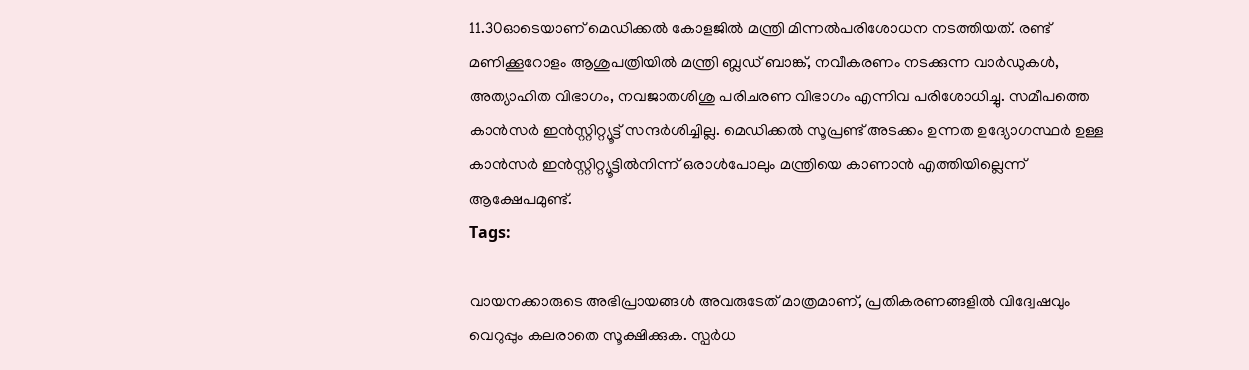11.30ഓടെയാണ് മെഡിക്കൽ കോളജിൽ മന്ത്രി മിന്നൽപരിശോധന നടത്തിയത്. രണ്ട് മണിക്കൂറോളം ആശുപത്രിയിൽ മന്ത്രി ബ്ലഡ് ബാങ്ക്, നവീകരണം നടക്കുന്ന വാർഡുകൾ, അത്യാഹിത വിഭാഗം, നവജാതശിശു പരിചരണ വിഭാഗം എന്നിവ പരിശോധിച്ചു. സമീപത്തെ കാൻസർ ഇൻസ്റ്റിറ്റ്യൂട്ട് സന്ദർശിച്ചില്ല. മെഡിക്കൽ സൂപ്രണ്ട് അടക്കം ഉന്നത ഉദ്യോഗസ്ഥർ ഉള്ള കാൻസർ ഇൻസ്റ്റിറ്റ്യൂട്ടിൽനിന്ന് ഒരാൾപോലും മന്ത്രിയെ കാണാൻ എത്തിയില്ലെന്ന് ആക്ഷേപമുണ്ട്.
Tags:

വായനക്കാരുടെ അഭിപ്രായങ്ങള്‍ അവരുടേത് മാത്രമാണ്, പ്രതികരണങ്ങളിൽ വിദ്വേഷവും വെറുപ്പും കലരാതെ സൂക്ഷിക്കുക. സ്പർധ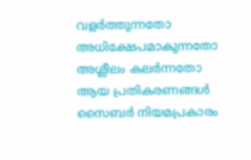വളർത്തുന്നതോ അധിക്ഷേപമാകുന്നതോ അശ്ലീലം കലർന്നതോ ആയ പ്രതികരണങ്ങൾ സൈബർ നിയമപ്രകാരം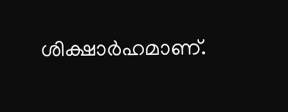ശിക്ഷാർഹമാണ്.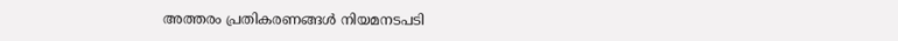അത്തരം പ്രതികരണങ്ങൾ നിയമനടപടി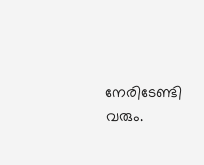നേരിടേണ്ടി വരും.